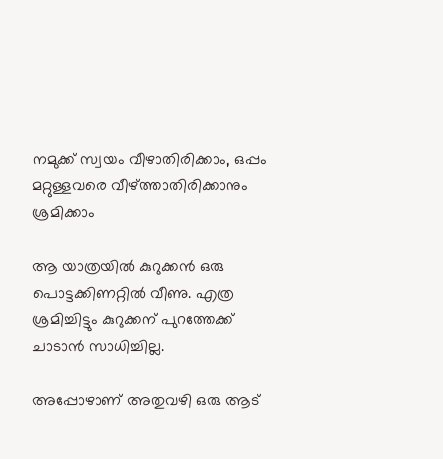നമുക്ക് സ്വയം വീഴാതിരിക്കാം, ഒപ്പം മറ്റുള്ളവരെ വീഴ്ത്താതിരിക്കാനും ശ്രമിക്കാം

ആ യാത്രയില്‍ കുറുക്കന്‍ ഒരു പൊട്ടക്കിണറ്റില്‍ വീണു. എത്ര ശ്രമിച്ചിട്ടും കുറുക്കന് പുറത്തേക്ക് ചാടാന്‍ സാധിച്ചില്ല.

അപ്പോഴാണ് അതുവഴി ഒരു ആട്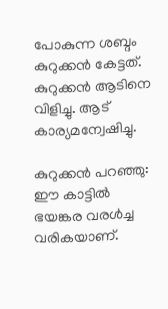പോകുന്ന ശബ്ദം കുറുക്കന്‍ കേട്ടത്. കുറുക്കന്‍ ആടിനെ വിളിച്ചു. ആട് കാര്യമന്വേഷിച്ചു.

കുറുക്കന്‍ പറഞ്ഞു: ഈ കാട്ടില്‍ ഭയങ്കര വരള്‍ച്ച വരികയാണ്.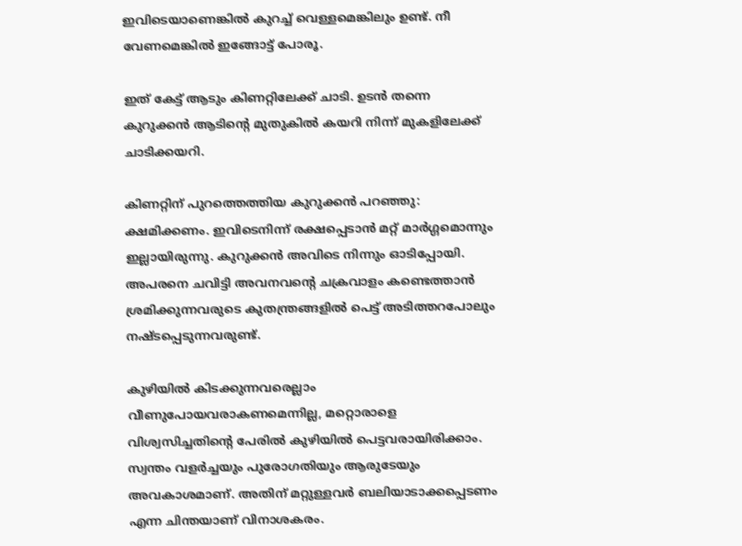ഇവിടെയാണെങ്കില്‍ കുറച്ച് വെള്ളമെങ്കിലും ഉണ്ട്. നീ വേണമെങ്കില്‍ ഇങ്ങോട്ട് പോരൂ.

ഇത് കേട്ട് ആടും കിണറ്റിലേക്ക് ചാടി. ഉടന്‍ തന്നെ കുറുക്കന്‍ ആടിന്റെ മുതുകില്‍ കയറി നിന്ന് മുകളിലേക്ക് ചാടിക്കയറി.

കിണറ്റിന് പുറത്തെത്തിയ കുറുക്കന്‍ പറഞ്ഞു: ക്ഷമിക്കണം. ഇവിടെനിന്ന് രക്ഷപ്പെടാന്‍ മറ്റ് മാര്‍ഗ്ഗമൊന്നും ഇല്ലായിരുന്നു. കുറുക്കന്‍ അവിടെ നിന്നും ഓടിപ്പോയി. അപരനെ ചവിട്ടി അവനവന്റെ ചക്രവാളം കണ്ടെത്താന്‍ ശ്രമിക്കുന്നവരുടെ കുതന്ത്രങ്ങളില്‍ പെട്ട് അടിത്തറപോലും നഷ്ടപ്പെടുന്നവരുണ്ട്.

കുഴിയില്‍ കിടക്കുന്നവരെല്ലാം വീണുപോയവരാകണമെന്നില്ല, മറ്റൊരാളെ വിശ്വസിച്ചതിന്റെ പേരില്‍ കുഴിയില്‍ പെട്ടവരായിരിക്കാം. സ്വന്തം വളര്‍ച്ചയും പുരോഗതിയും ആരുടേയും അവകാശമാണ്. അതിന് മറ്റുള്ളവര്‍ ബലിയാടാക്കപ്പെടണം എന്ന ചിന്തയാണ് വിനാശകരം.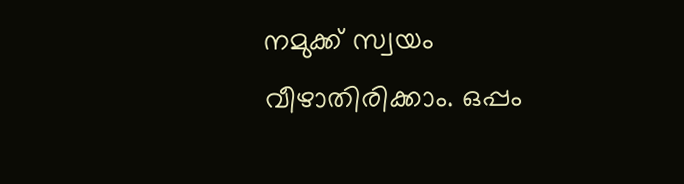നമുക്ക് സ്വയം വീഴാതിരിക്കാം. ഒപ്പം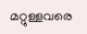മറ്റുള്ളവരെ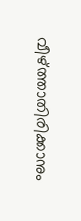വീഴ്ത്താതിരിക്കാനും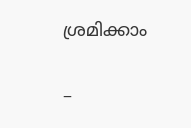ശ്രമിക്കാം

–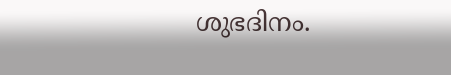ശുഭദിനം.